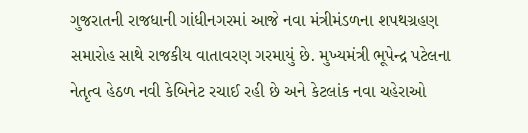ગુજરાતની રાજધાની ગાંધીનગરમાં આજે નવા મંત્રીમંડળના શપથગ્રહણ સમારોહ સાથે રાજકીય વાતાવરણ ગરમાયું છે. મુખ્યમંત્રી ભૂપેન્દ્ર પટેલના નેતૃત્વ હેઠળ નવી કેબિનેટ રચાઈ રહી છે અને કેટલાંક નવા ચહેરાઓ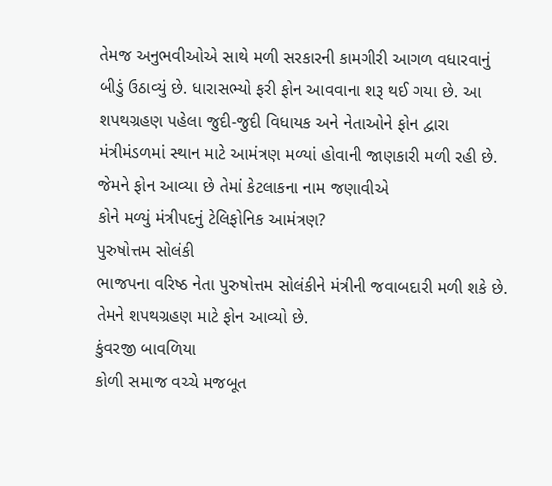તેમજ અનુભવીઓએ સાથે મળી સરકારની કામગીરી આગળ વધારવાનું બીડું ઉઠાવ્યું છે. ધારાસભ્યો ફરી ફોન આવવાના શરૂ થઈ ગયા છે. આ શપથગ્રહણ પહેલા જુદી-જુદી વિધાયક અને નેતાઓને ફોન દ્વારા મંત્રીમંડળમાં સ્થાન માટે આમંત્રણ મળ્યાં હોવાની જાણકારી મળી રહી છે. જેમને ફોન આવ્યા છે તેમાં કેટલાકના નામ જણાવીએ
કોને મળ્યું મંત્રીપદનું ટેલિફોનિક આમંત્રણ?
પુરુષોત્તમ સોલંકી
ભાજપના વરિષ્ઠ નેતા પુરુષોત્તમ સોલંકીને મંત્રીની જવાબદારી મળી શકે છે. તેમને શપથગ્રહણ માટે ફોન આવ્યો છે.
કુંવરજી બાવળિયા
કોળી સમાજ વચ્ચે મજબૂત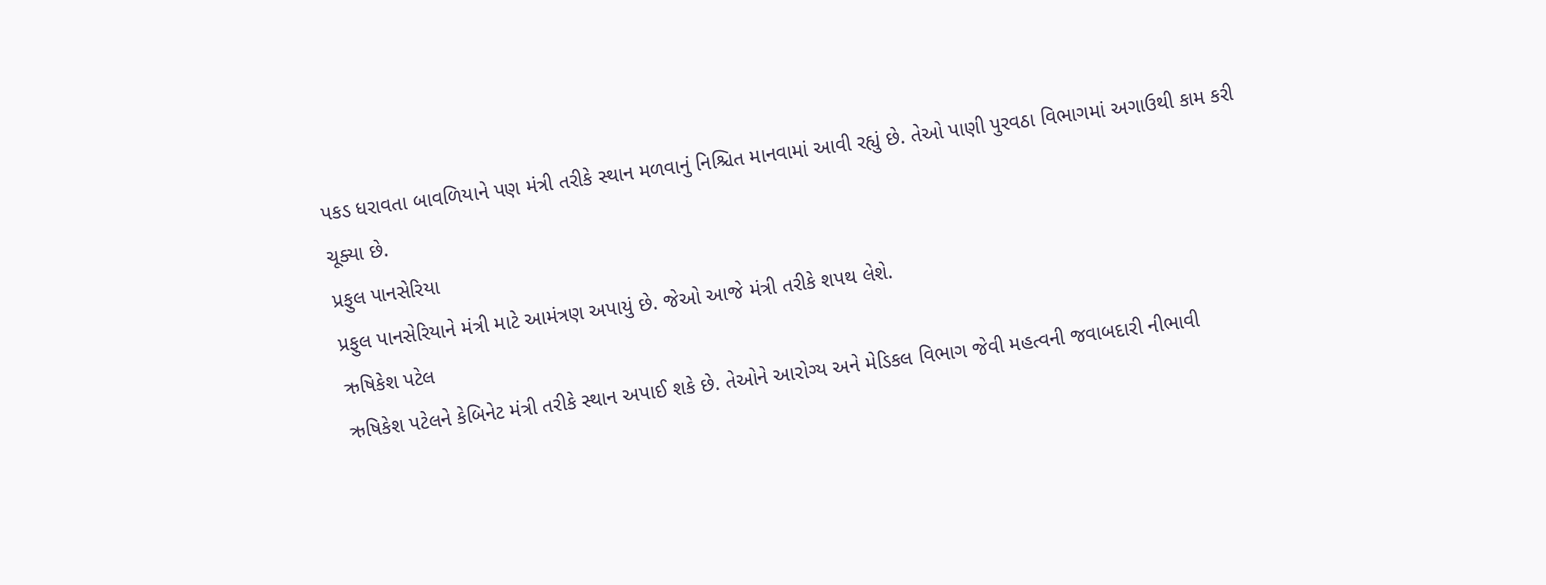પકડ ધરાવતા બાવળિયાને પણ મંત્રી તરીકે સ્થાન મળવાનું નિશ્ચિત માનવામાં આવી રહ્યું છે. તેઓ પાણી પુરવઠા વિભાગમાં અગાઉથી કામ કરી ચૂક્યા છે.
પ્રફુલ પાનસેરિયા
પ્રફુલ પાનસેરિયાને મંત્રી માટે આમંત્રણ અપાયું છે. જેઓ આજે મંત્રી તરીકે શપથ લેશે.
ઋષિકેશ પટેલ
ઋષિકેશ પટેલને કેબિનેટ મંત્રી તરીકે સ્થાન અપાઈ શકે છે. તેઓને આરોગ્ય અને મેડિકલ વિભાગ જેવી મહત્વની જવાબદારી નીભાવી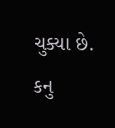ચુક્યા છે.
કનુ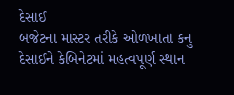દેસાઈ
બજેટના માસ્ટર તરીકે ઓળખાતા કનુ દેસાઈને કેબિનેટમાં મહત્વપૂર્ણ સ્થાન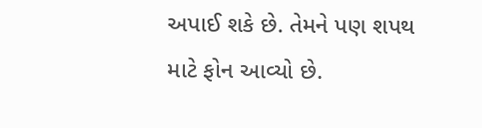અપાઈ શકે છે. તેમને પણ શપથ માટે ફોન આવ્યો છે.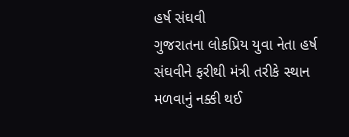હર્ષ સંઘવી
ગુજરાતના લોકપ્રિય યુવા નેતા હર્ષ સંઘવીને ફરીથી મંત્રી તરીકે સ્થાન મળવાનું નક્કી થઈ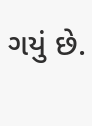ગયું છે.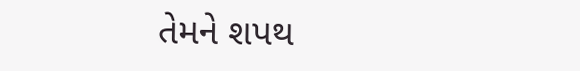તેમને શપથ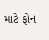માટે ફોન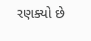રણક્યો છે